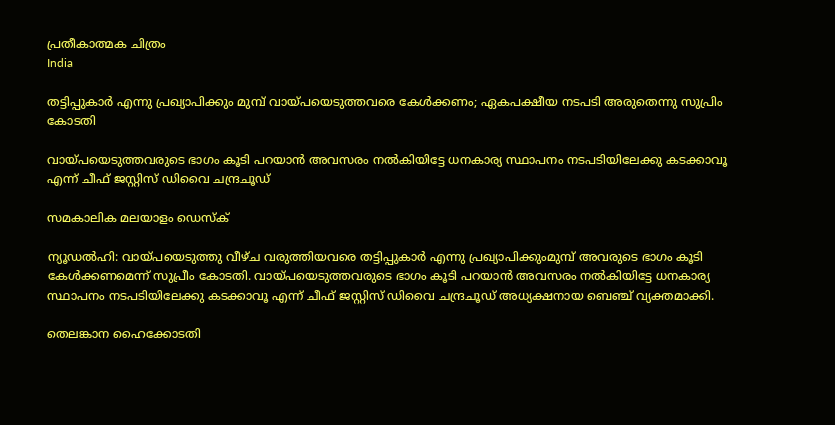പ്രതീകാത്മക ചിത്രം
India

തട്ടിപ്പുകാര്‍ എന്നു പ്രഖ്യാപിക്കും മുമ്പ് വായ്പയെടുത്തവരെ കേള്‍ക്കണം; ഏകപക്ഷീയ നടപടി അരുതെന്നു സുപ്രിം കോടതി

വായ്പയെടുത്തവരുടെ ഭാഗം കൂടി പറയാന്‍ അവസരം നല്‍കിയിട്ടേ ധനകാര്യ സ്ഥാപനം നടപടിയിലേക്കു കടക്കാവൂ എന്ന് ചീഫ് ജസ്റ്റിസ് ഡിവൈ ചന്ദ്രചൂഡ്

സമകാലിക മലയാളം ഡെസ്ക്

ന്യൂഡല്‍ഹി: വായ്പയെടുത്തു വീഴ്ച വരുത്തിയവരെ തട്ടിപ്പുകാര്‍ എന്നു പ്രഖ്യാപിക്കുംമുമ്പ് അവരുടെ ഭാഗം കൂടി കേള്‍ക്കണമെന്ന് സുപ്രീം കോടതി. വായ്പയെടുത്തവരുടെ ഭാഗം കൂടി പറയാന്‍ അവസരം നല്‍കിയിട്ടേ ധനകാര്യ സ്ഥാപനം നടപടിയിലേക്കു കടക്കാവൂ എന്ന് ചീഫ് ജസ്റ്റിസ് ഡിവൈ ചന്ദ്രചൂഡ് അധ്യക്ഷനായ ബെഞ്ച് വ്യക്തമാക്കി.

തെലങ്കാന ഹൈക്കോടതി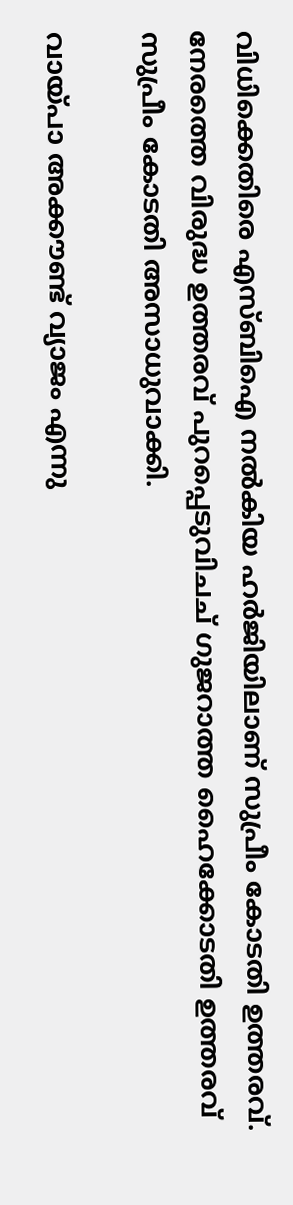വിധിക്കെതിരെ എസ്ബിഐ നല്‍കിയ ഹര്‍ജിയിലാണ് സുപ്രീം കോടതി ഉത്തരവ്. നേരത്തെ വിരുദ്ധ ഉത്തരവ് പുറപ്പെടുവിചച് ഗുജറാത്ത ഹൈക്കോടതി ഉത്തരവ് സുപ്രീം കോടതി അസാധുവാക്കി.

വായ്പാ അക്കൗണ്ട് വ്യാജം എന്നു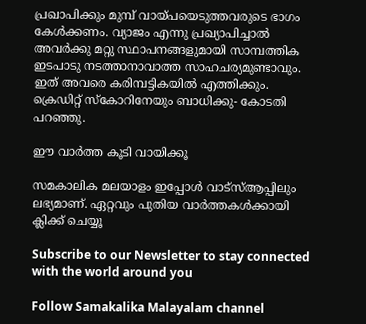പ്രഖാപിക്കും മുമ്പ് വായ്പയെടുത്തവരുടെ ഭാഗം കേള്‍ക്കണം. വ്യാജം എന്നു പ്രഖ്യാപിച്ചാല്‍ അവര്‍ക്കു മറ്റു സ്ഥാപനങ്ങളുമായി സാമ്പത്തിക ഇടപാടു നടത്താനാവാത്ത സാഹചര്യമുണ്ടാവും. ഇത് അവരെ കരിമ്പട്ടികയില്‍ എത്തിക്കും. ക്രെഡിറ്റ് സ്‌കോറിനേയും ബാധിക്കു- കോടതി പറഞ്ഞു.

ഈ വാര്‍ത്ത കൂടി വായിക്കൂ

സമകാലിക മലയാളം ഇപ്പോള്‍ വാട്‌സ്ആപ്പിലും ലഭ്യമാണ്. ഏറ്റവും പുതിയ വാര്‍ത്തകള്‍ക്കായി ക്ലിക്ക് ചെയ്യൂ

Subscribe to our Newsletter to stay connected with the world around you

Follow Samakalika Malayalam channel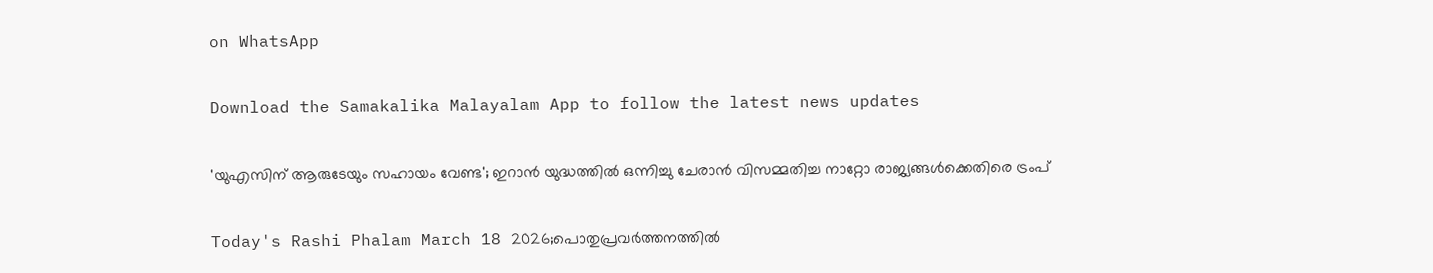on WhatsApp

Download the Samakalika Malayalam App to follow the latest news updates

'യുഎസിന് ആരുടേയും സഹായം വേണ്ട'; ഇറാൻ യുദ്ധത്തിൽ ഒന്നിച്ചു ചേരാൻ വിസമ്മതിച്ച നാറ്റോ രാജ്യങ്ങൾക്കെതിരെ ട്രംപ്

Today's Rashi Phalam March 18 2026;പൊതുപ്രവര്‍ത്തനത്തില്‍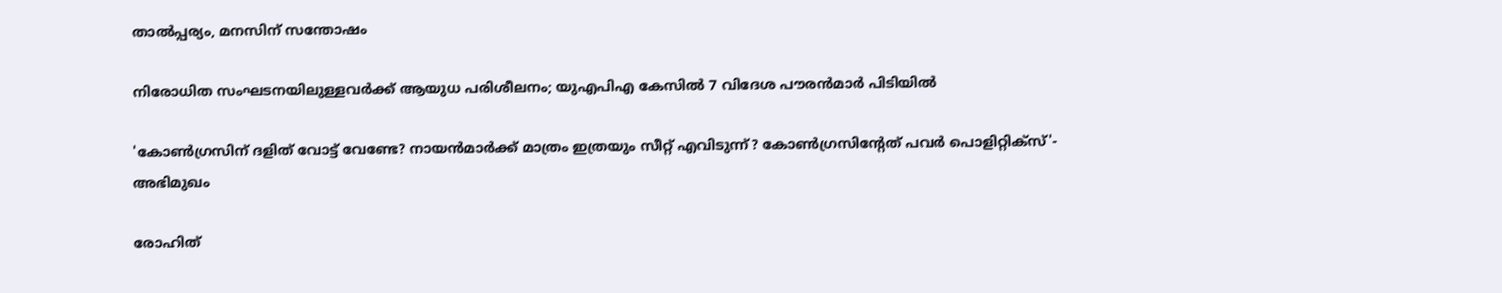താല്‍പ്പര്യം, മനസിന് സന്തോഷം

നിരോധിത സംഘടനയിലുള്ളവർക്ക് ആയുധ പരിശീലനം; യുഎപിഎ കേസിൽ 7 വിദേശ പൗരൻമാർ പിടിയിൽ

'കോണ്‍ഗ്രസിന് ദളിത് വോട്ട് വേണ്ടേ? നായന്‍മാര്‍ക്ക് മാത്രം ഇത്രയും സീറ്റ് എവിടുന്ന്? കോണ്‍ഗ്രസിന്റേത് പവര്‍ പൊളിറ്റിക്‌സ്'- അഭിമുഖം

രോഹിത്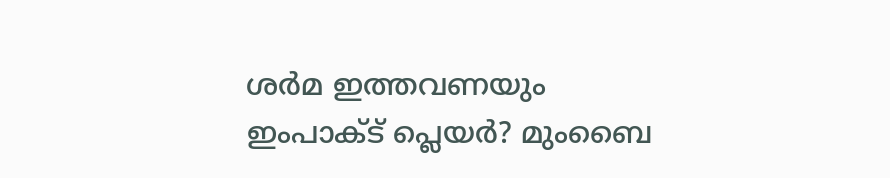ശര്‍മ ഇത്തവണയും ഇംപാക്ട് പ്ലെയര്‍? മുംബൈ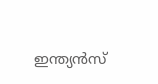ഇന്ത്യന്‍സ്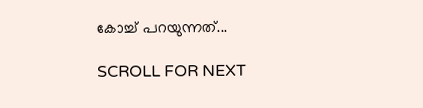കോച്ച് പറയുന്നത്...

SCROLL FOR NEXT